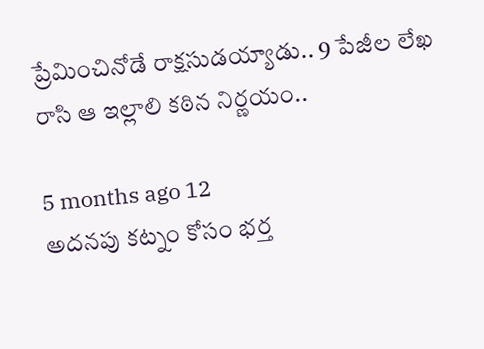ప్రేమించినోడే రాక్షసుడయ్యాడు.. 9 పేజీల లేఖ రాసి ఆ ఇల్లాలి కఠిన నిర్ణయం..

5 months ago 12
అదనపు కట్నం కోసం భర్త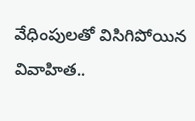వేధింపులతో విసిగిపోయిన వివాహిత..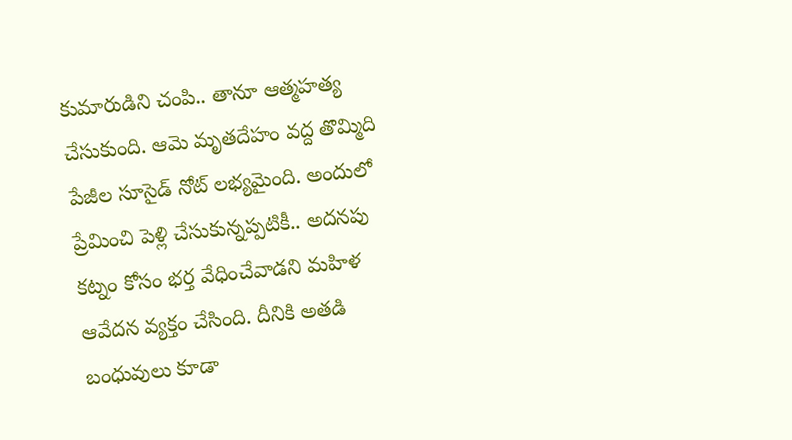కుమారుడిని చంపి.. తానూ ఆత్మహత్య చేసుకుంది. ఆమె మృతదేహం వద్ద తొమ్మిది పేజీల సూసైడ్ నోట్ లభ్యమైంది. అందులో ప్రేమించి పెళ్లి చేసుకున్నప్పటికీ.. అదనపు కట్నం కోసం భర్త వేధించేవాడని మహిళ ఆవేదన వ్యక్తం చేసింది. దీనికి అతడి బంధువులు కూడా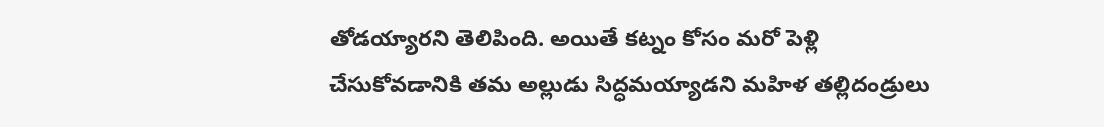తోడయ్యారని తెలిపింది. అయితే కట్నం కోసం మరో పెళ్లి చేసుకోవడానికి తమ అల్లుడు సిద్ధమయ్యాడని మహిళ తల్లిదండ్రులు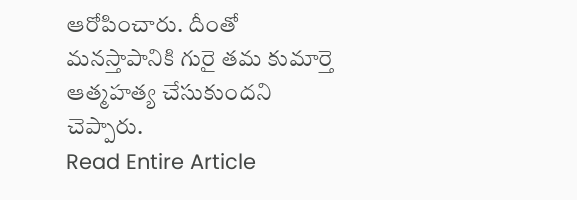ఆరోపించారు. దీంతో మనస్తాపానికి గురై తమ కుమార్తె ఆత్మహత్య చేసుకుందని చెప్పారు.
Read Entire Article